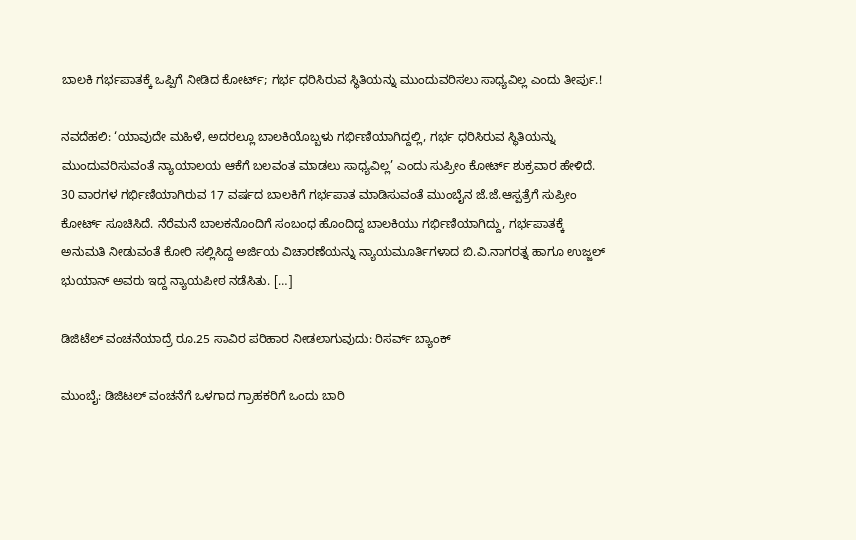ಬಾಲಕಿ ಗರ್ಭಪಾತಕ್ಕೆ ಒಪ್ಪಿಗೆ ನೀಡಿದ ಕೋರ್ಟ್; ಗರ್ಭ ಧರಿಸಿರುವ ಸ್ಥಿತಿಯನ್ನು ಮುಂದುವರಿಸಲು ಸಾಧ್ಯವಿಲ್ಲ ಎಂದು ತೀರ್ಪು.!

ನವದೆಹಲಿ: ‘ಯಾವುದೇ ಮಹಿಳೆ, ಅದರಲ್ಲೂ ಬಾಲಕಿಯೊಬ್ಬಳು ಗರ್ಭಿಣಿಯಾಗಿದ್ದಲ್ಲಿ, ಗರ್ಭ ಧರಿಸಿರುವ ಸ್ಥಿತಿಯನ್ನು ಮುಂದುವರಿಸುವಂತೆ ನ್ಯಾಯಾಲಯ ಆಕೆಗೆ ಬಲವಂತ ಮಾಡಲು ಸಾಧ್ಯವಿಲ್ಲ’ ಎಂದು ಸುಪ್ರೀಂ ಕೋರ್ಟ್‌ ಶುಕ್ರವಾರ ಹೇಳಿದೆ. 30 ವಾರಗಳ ಗರ್ಭಿಣಿಯಾಗಿರುವ 17 ವರ್ಷದ ಬಾಲಕಿಗೆ ಗರ್ಭಪಾತ ಮಾಡಿಸುವಂತೆ ಮುಂಬೈನ ಜೆ.ಜೆ.ಆಸ್ಪತ್ರೆಗೆ ಸುಪ್ರೀಂ ಕೋರ್ಟ್‌ ಸೂಚಿಸಿದೆ. ನೆರೆಮನೆ ಬಾಲಕನೊಂದಿಗೆ ಸಂಬಂಧ ಹೊಂದಿದ್ದ ಬಾಲಕಿಯು ಗರ್ಭಿಣಿಯಾಗಿದ್ದು, ಗರ್ಭಪಾತಕ್ಕೆ ಅನುಮತಿ ನೀಡುವಂತೆ ಕೋರಿ ಸಲ್ಲಿಸಿದ್ದ ಅರ್ಜಿಯ ವಿಚಾರಣೆಯನ್ನು ನ್ಯಾಯಮೂರ್ತಿಗಳಾದ ಬಿ.ವಿ.ನಾಗರತ್ನ ಹಾಗೂ ಉಜ್ಜಲ್‌ ಭುಯಾನ್ ಅವರು ಇದ್ದ ನ್ಯಾಯಪೀಠ ನಡೆಸಿತು. […]

ಡಿಜಿಟೆಲ್ ವಂಚನೆಯಾದ್ರೆ ರೂ.25 ಸಾವಿರ ಪರಿಹಾರ ನೀಡಲಾಗುವುದು: ರಿಸರ್ವ್ ಬ್ಯಾಂಕ್

ಮುಂಬೈ: ಡಿಜಿಟಲ್‌ ವಂಚನೆಗೆ ಒಳಗಾದ ಗ್ರಾಹಕರಿಗೆ ಒಂದು ಬಾರಿ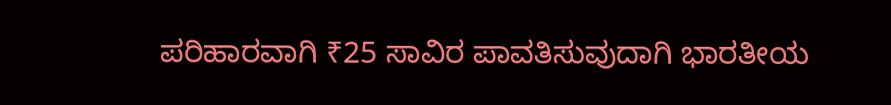ಪರಿಹಾರವಾಗಿ ₹25 ಸಾವಿರ ಪಾವತಿಸುವುದಾಗಿ ಭಾರತೀಯ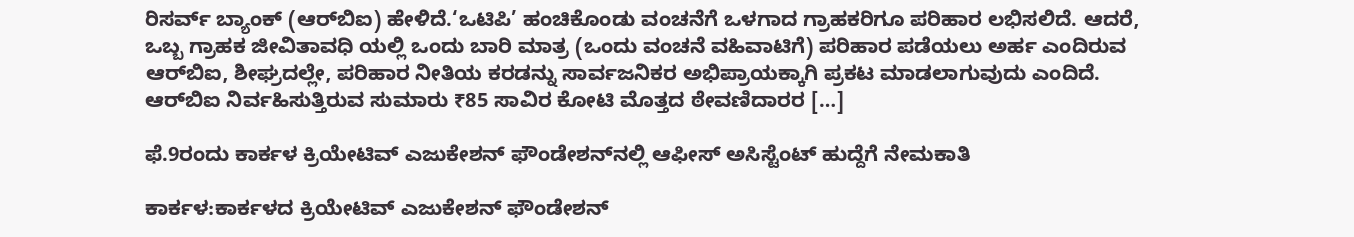ರಿಸರ್ವ್‌ ಬ್ಯಾಂಕ್‌ (ಆರ್‌ಬಿಐ) ಹೇಳಿದೆ.‘ಒಟಿಪಿ’ ಹಂಚಿಕೊಂಡು ವಂಚನೆಗೆ ಒಳಗಾದ ಗ್ರಾಹಕರಿಗೂ ಪರಿಹಾರ ಲಭಿಸಲಿದೆ. ಆದರೆ, ಒಬ್ಬ ಗ್ರಾಹಕ ಜೀವಿತಾವಧಿ ಯಲ್ಲಿ ಒಂದು ಬಾರಿ ಮಾತ್ರ (ಒಂದು ವಂಚನೆ ವಹಿವಾಟಿಗೆ) ಪರಿಹಾರ ಪಡೆಯಲು ಅರ್ಹ ಎಂದಿರುವ ಆರ್‌ಬಿಐ, ಶೀಘ್ರದಲ್ಲೇ, ಪರಿಹಾರ ನೀತಿಯ ಕರಡನ್ನು ಸಾರ್ವಜನಿಕರ ಅಭಿಪ್ರಾಯಕ್ಕಾಗಿ ಪ್ರಕಟ ಮಾಡಲಾಗುವುದು ಎಂದಿದೆ. ಆರ್‌ಬಿಐ ನಿರ್ವಹಿಸುತ್ತಿರುವ ಸುಮಾರು ₹85 ಸಾವಿರ ಕೋಟಿ ಮೊತ್ತದ ಠೇವಣಿದಾರರ […]

ಫೆ.9ರಂದು ಕಾರ್ಕಳ ಕ್ರಿಯೇಟಿವ್ ಎಜುಕೇಶನ್ ಫೌಂಡೇಶನ್‌ನಲ್ಲಿ ಆಫೀಸ್ ಅಸಿಸ್ಟೆಂಟ್ ಹುದ್ದೆಗೆ ನೇಮಕಾತಿ

ಕಾರ್ಕಳ:ಕಾರ್ಕಳದ ಕ್ರಿಯೇಟಿವ್ ಎಜುಕೇಶನ್ ಫೌಂಡೇಶನ್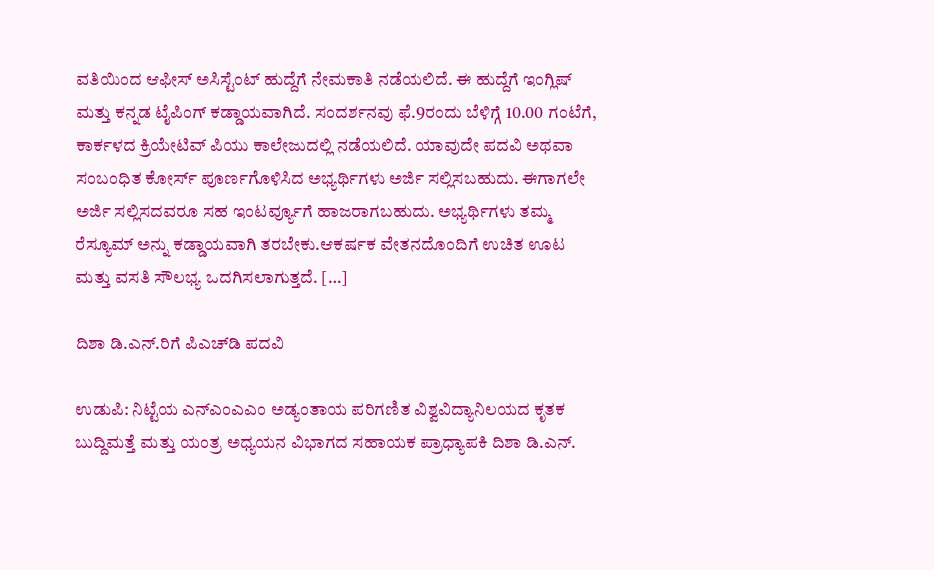ವತಿಯಿಂದ ಆಫೀಸ್ ಅಸಿಸ್ಟೆಂಟ್ ಹುದ್ದೆಗೆ ನೇಮಕಾತಿ ನಡೆಯಲಿದೆ. ಈ ಹುದ್ದೆಗೆ ಇಂಗ್ಲಿಷ್ ಮತ್ತು ಕನ್ನಡ ಟೈಪಿಂಗ್ ಕಡ್ಡಾಯವಾಗಿದೆ. ಸಂದರ್ಶನವು ಫೆ.9ರಂದು ಬೆಳಿಗ್ಗೆ 10.00 ಗಂಟೆಗೆ, ಕಾರ್ಕಳದ ಕ್ರಿಯೇಟಿವ್ ಪಿಯು ಕಾಲೇಜುದಲ್ಲಿ ನಡೆಯಲಿದೆ. ಯಾವುದೇ ಪದವಿ ಅಥವಾ ಸಂಬಂಧಿತ ಕೋರ್ಸ್ ಪೂರ್ಣಗೊಳಿಸಿದ ಅಭ್ಯರ್ಥಿಗಳು ಅರ್ಜಿ ಸಲ್ಲಿಸಬಹುದು. ಈಗಾಗಲೇ ಅರ್ಜಿ ಸಲ್ಲಿಸದವರೂ ಸಹ ಇಂಟರ್ವ್ಯೂಗೆ ಹಾಜರಾಗಬಹುದು. ಅಭ್ಯರ್ಥಿಗಳು ತಮ್ಮ ರೆಸ್ಯೂಮ್ ಅನ್ನು ಕಡ್ಡಾಯವಾಗಿ ತರಬೇಕು.ಆಕರ್ಷಕ ವೇತನದೊಂದಿಗೆ ಉಚಿತ ಊಟ ಮತ್ತು ವಸತಿ ಸೌಲಭ್ಯ ಒದಗಿಸಲಾಗುತ್ತದೆ. […]

ದಿಶಾ ಡಿ.ಎನ್.ರಿಗೆ ಪಿಎಚ್‌ಡಿ ಪದವಿ

ಉಡುಪಿ: ನಿಟ್ಟೆಯ ಎನ್‌ಎಂಎಎಂ ಅಡ್ಯಂತಾಯ ಪರಿಗಣಿತ ವಿಶ್ವವಿದ್ಯಾನಿಲಯದ ಕೃತಕ ಬುದ್ದಿಮತ್ತೆ ಮತ್ತು ಯಂತ್ರ ಅಧ್ಯಯನ ವಿಭಾಗದ ಸಹಾಯಕ ಪ್ರಾಧ್ಯಾಪಕಿ ದಿಶಾ ಡಿ.ಎನ್.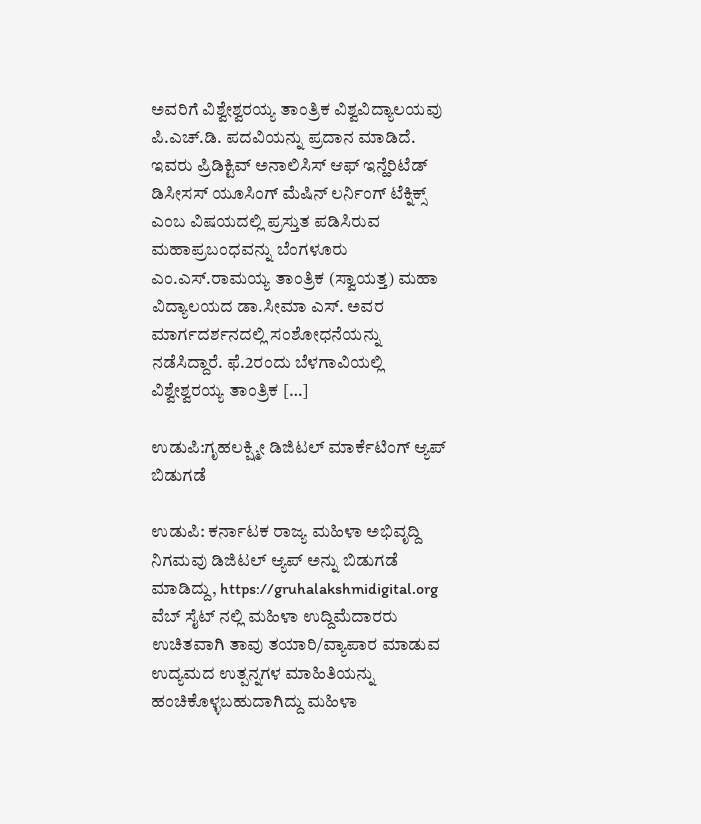ಅವರಿಗೆ ವಿಶ್ವೇಶ್ವರಯ್ಯ ತಾಂತ್ರಿಕ ವಿಶ್ವವಿದ್ಯಾಲಯವು ಪಿ.ಎಚ್.ಡಿ. ಪದವಿಯನ್ನು ಪ್ರದಾನ ಮಾಡಿದೆ. ಇವರು ಪ್ರಿಡಿಕ್ಟಿವ್ ಅನಾಲಿಸಿಸ್ ಆಫ್ ಇನ್ಹೆರಿಟೆಡ್ ಡಿಸೀಸಸ್ ಯೂಸಿಂಗ್ ಮೆಷಿನ್ ಲರ್ನಿಂಗ್ ಟೆಕ್ನಿಕ್ಸ್ ಎಂಬ ವಿಷಯದಲ್ಲಿ ಪ್ರಸ್ತುತ ಪಡಿಸಿರುವ ಮಹಾಪ್ರಬಂಧವನ್ನು ಬೆಂಗಳೂರು ಎಂ.ಎಸ್.ರಾಮಯ್ಯ ತಾಂತ್ರಿಕ (ಸ್ವಾಯತ್ತ) ಮಹಾ ವಿದ್ಯಾಲಯದ ಡಾ.ಸೀಮಾ ಎಸ್. ಅವರ ಮಾರ್ಗದರ್ಶನದಲ್ಲಿ ಸಂಶೋಧನೆಯನ್ನು ನಡೆಸಿದ್ದಾರೆ. ಫೆ.2ರಂದು ಬೆಳಗಾವಿಯಲ್ಲಿ ವಿಶ್ವೇಶ್ವರಯ್ಯ ತಾಂತ್ರಿಕ […]

ಉಡುಪಿ:ಗೃಹಲಕ್ಷ್ಮೀ ಡಿಜಿಟಲ್ ಮಾರ್ಕೆಟಿಂಗ್ ಆ್ಯಪ್ ಬಿಡುಗಡೆ

ಉಡುಪಿ: ಕರ್ನಾಟಕ ರಾಜ್ಯ ಮಹಿಳಾ ಅಭಿವೃದ್ದಿ ನಿಗಮವು ಡಿಜಿಟಲ್ ಆ್ಯಪ್ ಅನ್ನು ಬಿಡುಗಡೆ ಮಾಡಿದ್ದು, https://gruhalakshmidigital.org ವೆಬ್ ಸೈಟ್ ನಲ್ಲಿ ಮಹಿಳಾ ಉದ್ದಿಮೆದಾರರು ಉಚಿತವಾಗಿ ತಾವು ತಯಾರಿ/ವ್ಯಾಪಾರ ಮಾಡುವ ಉದ್ಯಮದ ಉತ್ಪನ್ನಗಳ ಮಾಹಿತಿಯನ್ನು ಹಂಚಿಕೊಳ್ಳಬಹುದಾಗಿದ್ದು ಮಹಿಳಾ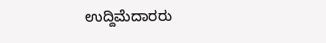ಉದ್ದಿಮೆದಾರರು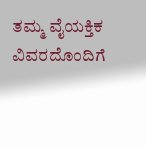ತಮ್ಮ ವೈಯಕ್ತಿಕ ವಿವರದೊಂದಿಗೆ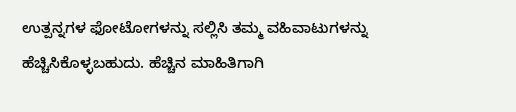ಉತ್ಪನ್ನಗಳ ಫೋಟೋಗಳನ್ನು ಸಲ್ಲಿಸಿ ತಮ್ಮ ವಹಿವಾಟುಗಳನ್ನು ಹೆಚ್ಚಿಸಿಕೊಳ್ಳಬಹುದು. ಹೆಚ್ಚಿನ ಮಾಹಿತಿಗಾಗಿ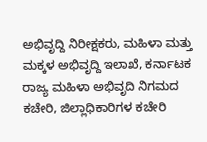ಅಭಿವೃದ್ದಿ ನಿರೀಕ್ಷಕರು, ಮಹಿಳಾ ಮತ್ತು ಮಕ್ಕಳ ಅಭಿವೃದ್ದಿ ಇಲಾಖೆ, ಕರ್ನಾಟಕ ರಾಜ್ಯ ಮಹಿಳಾ ಅಭಿವೃದಿ ನಿಗಮದ ಕಚೇರಿ, ಜಿಲ್ಲಾಧಿಕಾರಿಗಳ ಕಚೇರಿ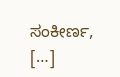ಸಂಕೀರ್ಣ, […]